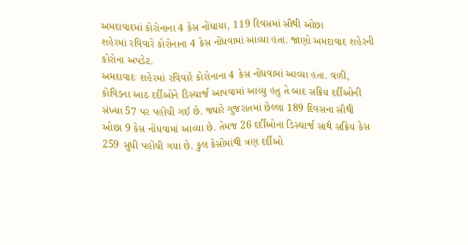અમદાવાદમાં કોરોનાના 4 કેસ નોંધાયા, 119 દિવસમાં સૌથી ઓછા
શહેરમાં રવિવારે કોરોનાના 4 કેસ નોંધવામાં આવ્યા હતા. જાણો અમદાવાદ શહેરની કોરોના અપડેટ.
અમદાવાદઃ શહેરમાં રવિવારે કોરોનાના 4 કેસ નોંધવામાં આવ્યા હતા. વળી, કોવિડના આઠ દર્દીઓને ડિસ્ચાર્જ આપવામાં આવ્યુ હતુ તે બાદ સક્રિય દર્દીઓની સંખ્યા 57 પર પહોંચી ગઈ છે. જ્યારે ગુજરાતમાં છેલ્લા 189 દિવસના સૌથી ઓછા 9 કેસ નોંધવામાં આવ્યા છે. તેમજ 26 દર્દીઓના ડિસ્ચાર્જ સાથે સક્રિય કેસ 259 સુધી પહોંચી ગયા છે. કુલ કેસોમાંથી ત્રણ દર્દીઓ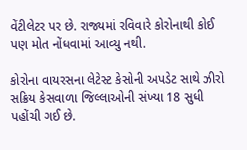વેંટીલેટર પર છે. રાજ્યમાં રવિવારે કોરોનાથી કોઈ પણ મોત નોંધવામાં આવ્યુ નથી.

કોરોના વાયરસના લેટેસ્ટ કેસોની અપડેટ સાથે ઝીરો સક્રિય કેસવાળા જિલ્લાઓની સંખ્યા 18 સુધી પહોંચી ગઈ છે.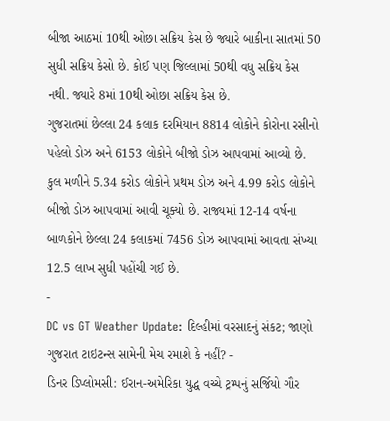બીજા આઠમાં 10થી ઓછા સક્રિય કેસ છે જ્યારે બાકીના સાતમાં 50 સુધી સક્રિય કેસો છે. કોઈ પણ જિલ્લામાં 50થી વધુ સક્રિય કેસ નથી. જ્યારે 8માં 10થી ઓછા સક્રિય કેસ છે.
ગુજરાતમાં છેલ્લા 24 કલાક દરમિયાન 8814 લોકોને કોરોના રસીનો પહેલો ડોઝ અને 6153 લોકોને બીજો ડોઝ આપવામાં આવ્યો છે. કુલ મળીને 5.34 કરોડ લોકોને પ્રથમ ડોઝ અને 4.99 કરોડ લોકોને બીજો ડોઝ આપવામાં આવી ચૂક્યો છે. રાજ્યમાં 12-14 વર્ષના બાળકોને છેલ્લા 24 કલાકમાં 7456 ડોઝ આપવામાં આવતા સંખ્યા 12.5 લાખ સુધી પહોંચી ગઈ છે.
-
DC vs GT Weather Update: દિલ્હીમાં વરસાદનું સંકટ; જાણો ગુજરાત ટાઇટન્સ સામેની મેચ રમાશે કે નહીં? -
ડિનર ડિપ્લોમસી: ઈરાન-અમેરિકા યુદ્ધ વચ્ચે ટ્રમ્પનું સર્જિયો ગૌર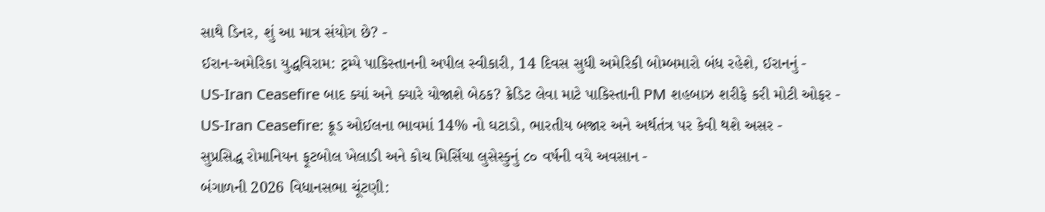સાથે ડિનર, શું આ માત્ર સંયોગ છે? -
ઈરાન-અમેરિકા યુદ્ધવિરામ: ટ્રમ્પે પાકિસ્તાનની અપીલ સ્વીકારી, 14 દિવસ સુધી અમેરિકી બોમ્બમારો બંધ રહેશે, ઈરાનનું -
US-Iran Ceasefire બાદ ક્યાં અને ક્યારે યોજાશે બેઠક? ક્રેડિટ લેવા માટે પાકિસ્તાની PM શહબાઝ શરીફે કરી મોટી ઓફર -
US-Iran Ceasefire: ક્રૂડ ઓઈલના ભાવમાં 14% નો ઘટાડો, ભારતીય બજાર અને અર્થતંત્ર પર કેવી થશે અસર -
સુપ્રસિદ્ધ રોમાનિયન ફૂટબોલ ખેલાડી અને કોચ મિર્સિયા લુસેસ્કુનું ૮૦ વર્ષની વયે અવસાન -
બંગાળની 2026 વિધાનસભા ચૂંટણી: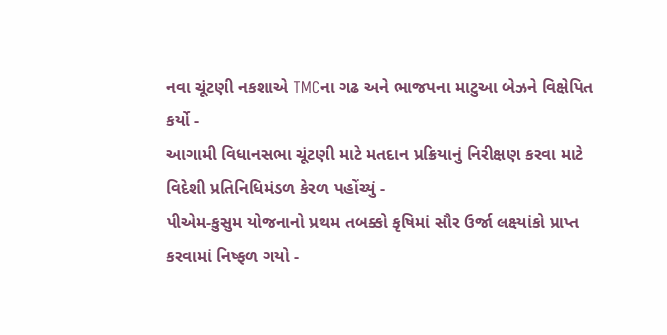નવા ચૂંટણી નકશાએ TMCના ગઢ અને ભાજપના માટુઆ બેઝને વિક્ષેપિત કર્યો -
આગામી વિધાનસભા ચૂંટણી માટે મતદાન પ્રક્રિયાનું નિરીક્ષણ કરવા માટે વિદેશી પ્રતિનિધિમંડળ કેરળ પહોંચ્યું -
પીએમ-કુસુમ યોજનાનો પ્રથમ તબક્કો કૃષિમાં સૌર ઉર્જા લક્ષ્યાંકો પ્રાપ્ત કરવામાં નિષ્ફળ ગયો -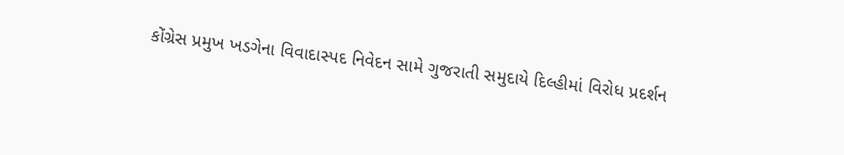કોંગ્રેસ પ્રમુખ ખડગેના વિવાદાસ્પદ નિવેદન સામે ગુજરાતી સમુદાયે દિલ્હીમાં વિરોધ પ્રદર્શન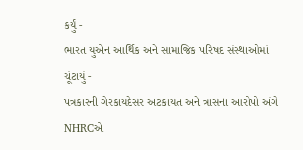કર્યું -
ભારત યુએન આર્થિક અને સામાજિક પરિષદ સંસ્થાઓમાં ચૂંટાયું -
પત્રકારની ગેરકાયદેસર અટકાયત અને ત્રાસના આરોપો અંગે NHRCએ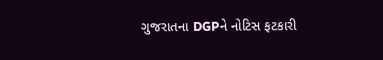ગુજરાતના DGPને નોટિસ ફટકારી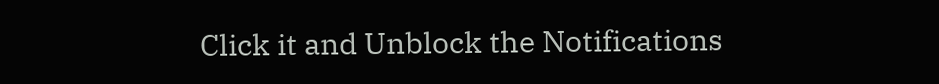Click it and Unblock the Notifications